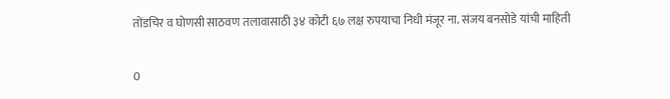तोंडचिर व घोणसी साठवण तलावासाठी ३४ कोटी ६७ लक्ष रुपयाचा निधी मंजूर ना. संजय बनसोडे यांची माहिती

0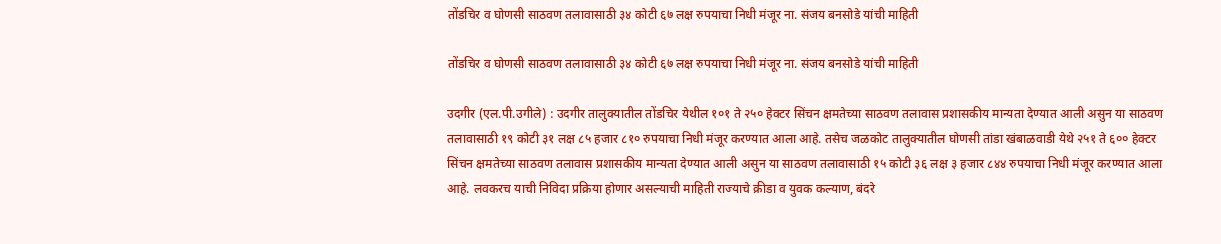तोंडचिर व घोणसी साठवण तलावासाठी ३४ कोटी ६७ लक्ष रुपयाचा निधी मंजूर ना. संजय बनसोडे यांची माहिती

तोंडचिर व घोणसी साठवण तलावासाठी ३४ कोटी ६७ लक्ष रुपयाचा निधी मंजूर ना. संजय बनसोडे यांची माहिती

उदगीर (एल.पी.उगीले) : उदगीर तालुक्यातील तोंडचिर येथील १०१ ते २५० हेक्टर सिंचन क्षमतेच्या साठवण तलावास प्रशासकीय मान्यता देण्यात आली असुन या साठवण तलावासाठी १९ कोटी ३१ लक्ष ८५ हजार ८१० रुपयाचा निधी मंजूर करण्यात आला आहे. तसेच जळकोट तालुक्यातील घोणसी तांडा खंबाळवाडी येथे २५१ ते ६०० हेक्टर सिंचन क्षमतेच्या साठवण तलावास प्रशासकीय मान्यता देण्यात आली असुन या साठवण तलावासाठी १५ कोटी ३६ लक्ष ३ हजार ८४४ रुपयाचा निधी मंजूर करण्यात आला आहे. लवकरच याची निविदा प्रक्रिया होणार असल्याची माहिती राज्याचे क्रीडा व युवक कल्याण, बंदरे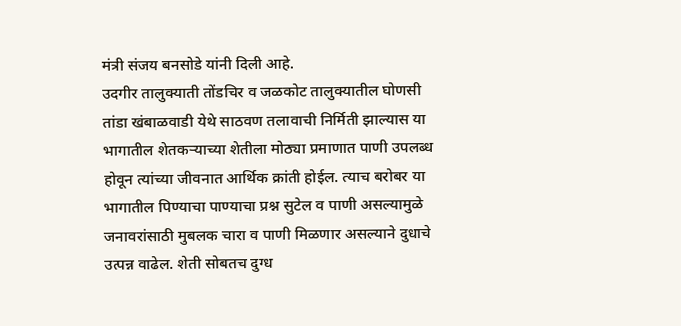मंत्री संजय बनसोडे यांनी दिली आहे.
उदगीर तालुक्याती तोंडचिर व जळकोट तालुक्यातील घोणसी तांडा खंबाळवाडी येथे साठवण तलावाची निर्मिती झाल्यास या भागातील शेतकऱ्याच्या शेतीला मोठ्या प्रमाणात पाणी उपलब्ध होवून त्यांच्या जीवनात आर्थिक क्रांती होईल. त्याच बरोबर या भागातील पिण्याचा पाण्याचा प्रश्न सुटेल व पाणी असल्यामुळे जनावरांसाठी मुबलक चारा व पाणी मिळणार असल्याने दुधाचे उत्पन्न वाढेल. शेती सोबतच दुग्ध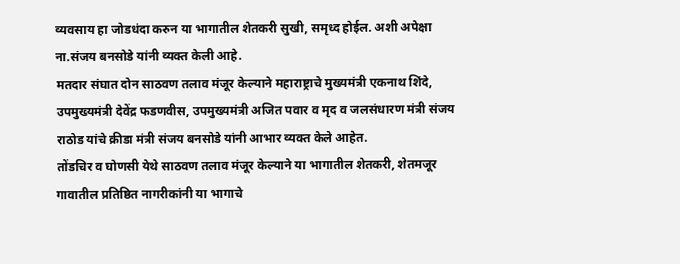व्यवसाय हा जोडधंदा करुन या भागातील शेतकरी सुखी, समृध्द होईल. अशी अपेक्षा ना.संजय बनसोडे यांनी व्यक्त केली आहे.
मतदार संघात दोन साठवण तलाव मंजूर केल्याने महाराष्ट्राचे मुख्यमंत्री एकनाथ शिंदे, उपमुख्यमंत्री देवेंद्र फडणवीस, उपमुख्यमंत्री अजित पवार व मृद व जलसंधारण मंत्री संजय राठोड यांचे क्रीडा मंत्री संजय बनसोडे यांनी आभार व्यक्त केले आहेत.
तोंडचिर व घोणसी येथे साठवण तलाव मंजूर केल्याने या भागातील शेतकरी, शेतमजूर गावातील प्रतिष्ठित नागरीकांनी या भागाचे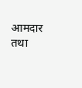आमदार तथा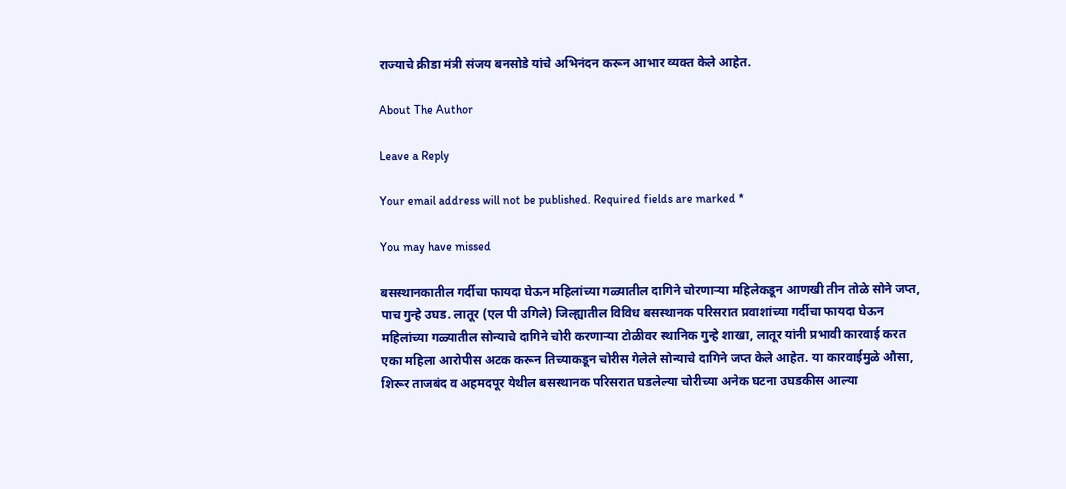राज्याचे क्रीडा मंत्री संजय बनसोडे यांचे अभिनंदन करून आभार व्यक्त केले आहेत.

About The Author

Leave a Reply

Your email address will not be published. Required fields are marked *

You may have missed

बसस्थानकातील गर्दीचा फायदा घेऊन महिलांच्या गळ्यातील दागिने चोरणाऱ्या महिलेकडून आणखी तीन तोळे सोने जप्त, पाच गुन्हे उघड. लातूर (एल पी उगिले) जिल्ह्यातील विविध बसस्थानक परिसरात प्रवाशांच्या गर्दीचा फायदा घेऊन महिलांच्या गळ्यातील सोन्याचे दागिने चोरी करणाऱ्या टोळीवर स्थानिक गुन्हे शाखा, लातूर यांनी प्रभावी कारवाई करत एका महिला आरोपीस अटक करून तिच्याकडून चोरीस गेलेले सोन्याचे दागिने जप्त केले आहेत. या कारवाईमुळे औसा, शिरूर ताजबंद व अहमदपूर येथील बसस्थानक परिसरात घडलेल्या चोरीच्या अनेक घटना उघडकीस आल्या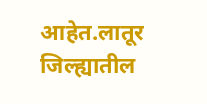आहेत.लातूर जिल्ह्यातील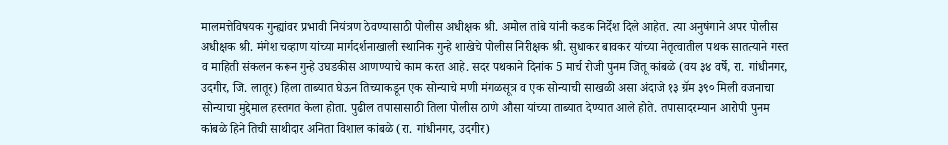मालमत्तेविषयक गुन्ह्यांवर प्रभावी नियंत्रण ठेवण्यासाठी पोलीस अधीक्षक श्री. अमोल तांबे यांनी कडक निर्देश दिले आहेत. त्या अनुषंगाने अपर पोलीस अधीक्षक श्री. मंगेश चव्हाण यांच्या मार्गदर्शनाखाली स्थानिक गुन्हे शाखेचे पोलीस निरीक्षक श्री. सुधाकर बावकर यांच्या नेतृत्वातील पथक सातत्याने गस्त व माहिती संकलन करून गुन्हे उघडकीस आणण्याचे काम करत आहे. सदर पथकाने दिनांक 5 मार्च रोजी पुनम जितू कांबळे (वय ३४ वर्षे, रा. गांधीनगर, उदगीर, जि. लातूर) हिला ताब्यात घेऊन तिच्याकडून एक सोन्याचे मणी मंगळसूत्र व एक सोन्याची साखळी असा अंदाजे १३ ग्रॅम ३९० मिली वजनाचा सोन्याचा मुद्देमाल हस्तगत केला होता. पुढील तपासासाठी तिला पोलीस ठाणे औसा यांच्या ताब्यात देण्यात आले होते. तपासादरम्यान आरोपी पुनम कांबळे हिने तिची साथीदार अनिता विशाल कांबळे (रा. गांधीनगर, उदगीर)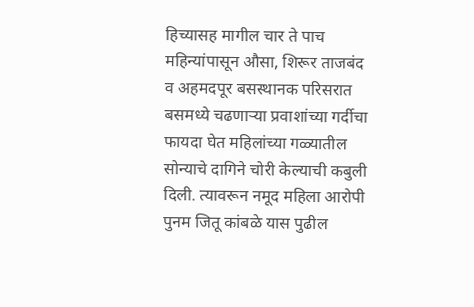हिच्यासह मागील चार ते पाच महिन्यांपासून औसा, शिरूर ताजबंद व अहमदपूर बसस्थानक परिसरात बसमध्ये चढणाऱ्या प्रवाशांच्या गर्दीचा फायदा घेत महिलांच्या गळ्यातील सोन्याचे दागिने चोरी केल्याची कबुली दिली. त्यावरून नमूद महिला आरोपी पुनम जितू कांबळे यास पुढील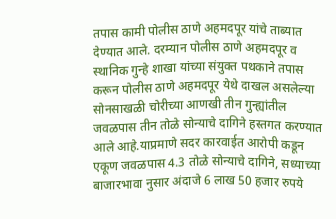तपास कामी पोलीस ठाणे अहमदपूर यांचे ताब्यात देण्यात आले. दरम्यान पोलीस ठाणे अहमदपूर व स्थानिक गुन्हे शाखा यांच्या संयुक्त पथकाने तपास करून पोलीस ठाणे अहमदपूर येथे दाखल असलेल्या सोनसाखळी चोरीच्या आणखी तीन गुन्ह्यांतील जवळपास तीन तोळे सोन्याचे दागिने हस्तगत करण्यात आले आहे.याप्रमाणे सदर कारवाईत आरोपी कडून एकूण जवळपास 4.3 तोळे सोन्याचे दागिने, सध्याच्या बाजारभावा नुसार अंदाजे 6 लाख 50 हजार रुपये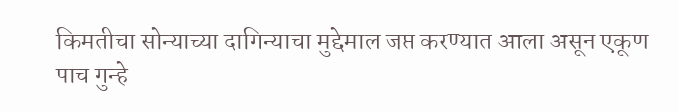किमतीचा सोन्याच्या दागिन्याचा मुद्देमाल जप्त करण्यात आला असून एकूण पाच गुन्हे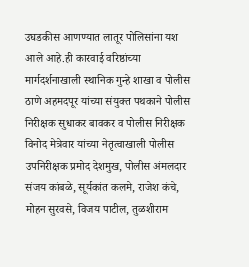उघडकीस आणण्यात लातूर पोलिसांना यश आले आहे.ही कारवाई वरिष्ठांच्या मार्गदर्शनाखाली स्थानिक गुन्हे शाखा व पोलीस ठाणे अहमदपूर यांच्या संयुक्त पथकाने पोलीस निरीक्षक सुधाकर बावकर व पोलीस निरीक्षक विनोद मेत्रेवार यांच्या नेतृत्वाखाली पोलीस उपनिरीक्षक प्रमोद देशमुख, पोलीस अंमलदार संजय कांबळे, सूर्यकांत कलमे, राजेश कंचे, मोहन सुरवसे, विजय पाटील, तुळशीराम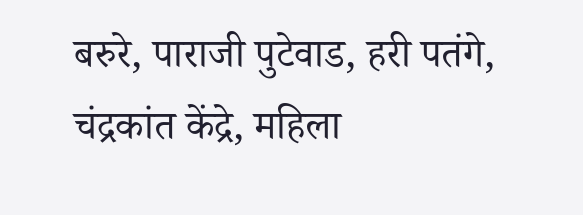बरुरे, पाराजी पुटेवाड, हरी पतंगे, चंद्रकांत केंद्रे, महिला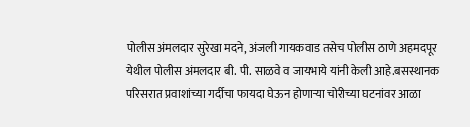पोलीस अंमलदार सुरेखा मदने, अंजली गायकवाड तसेच पोलीस ठाणे अहमदपूर येथील पोलीस अंमलदार बी. पी. साळवे व जायभाये यांनी केली आहे.बसस्थानक परिसरात प्रवाशांच्या गर्दीचा फायदा घेऊन होणाऱ्या चोरीच्या घटनांवर आळा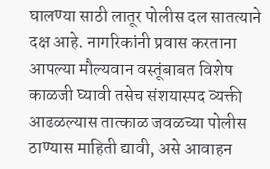घालण्या साठी लातूर पोलीस दल सातत्याने दक्ष आहे. नागरिकांनी प्रवास करताना आपल्या मौल्यवान वस्तूंबाबत विशेष काळजी घ्यावी तसेच संशयास्पद व्यक्ती आढळल्यास तात्काळ जवळच्या पोलीस ठाण्यास माहिती द्यावी, असे आवाहन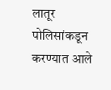लातूर पोलिसांकडून करण्यात आले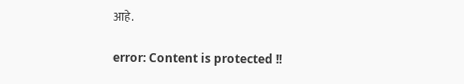आहे.

error: Content is protected !!